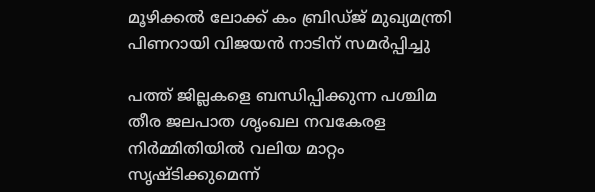മൂഴിക്കല്‍ ലോക്ക് കം ബ്രിഡ്ജ് മുഖ്യമന്ത്രി പിണറായി വിജയൻ നാടിന് സമര്‍പ്പിച്ചു

പത്ത് ജില്ലകളെ ബന്ധിപ്പിക്കുന്ന പശ്ചിമ തീര ജലപാത ശൃംഖല നവകേരള നിർമ്മിതിയിൽ വലിയ മാറ്റം സൃഷ്ടിക്കുമെന്ന്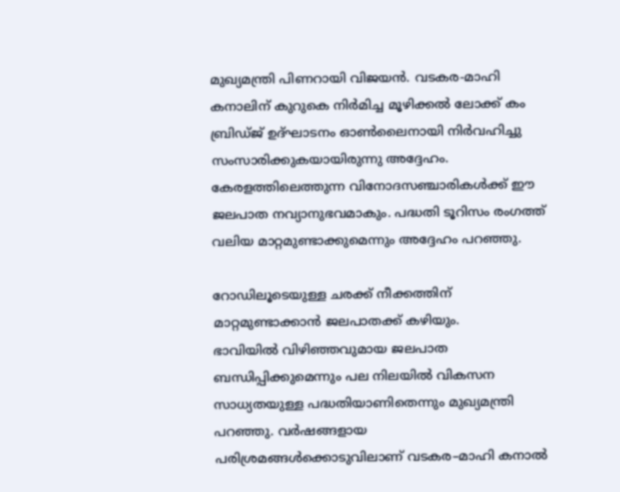മുഖ്യമന്ത്രി പിണറായി വിജയന്‍. വടകര-മാഹി കനാലിന് കുറുകെ നിര്‍മിച്ച മൂഴിക്കല്‍ ലോക്ക് കം ബ്രിഡ്ജ് ഉദ്ഘാടനം ഓൺലൈനായി നിർവഹിച്ചു സംസാരിക്കുകയായിരുന്നു അദ്ദേഹം. കേരളത്തിലെത്തുന്ന വിനോദസഞ്ചാരികൾക്ക് ഈ ജലപാത നവ്യാനുഭവമാകും. പദ്ധതി ടൂറിസം രംഗത്ത് വലിയ മാറ്റമുണ്ടാക്കുമെന്നും അദ്ദേഹം പറഞ്ഞു.

റോഡിലൂടെയുള്ള ചരക്ക് നീക്കത്തിന് മാറ്റമുണ്ടാക്കാൻ ജലപാതക്ക് കഴിയും.
ഭാവിയിൽ വിഴിഞ്ഞവുമായ ജലപാത ബന്ധിപ്പിക്കുമെന്നും പല നിലയിൽ വികസന സാധ്യതയുള്ള പദ്ധതിയാണിതെന്നും മുഖ്യമന്ത്രി പറഞ്ഞു. വർഷങ്ങളായ പരിശ്രമങ്ങൾക്കൊടുവിലാണ് വടകര–മാഹി കനാൽ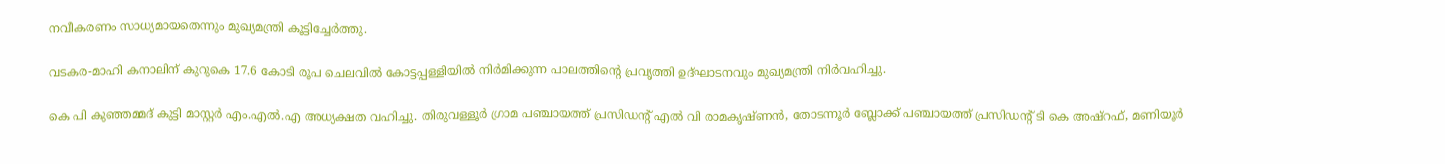നവീകരണം സാധ്യമായതെന്നും മുഖ്യമന്ത്രി കൂട്ടിച്ചേർത്തു.

വടകര-മാഹി കനാലിന് കുറുകെ 17.6 കോടി രൂപ ചെലവില്‍ കോട്ടപ്പള്ളിയില്‍ നിര്‍മിക്കുന്ന പാലത്തിന്റെ പ്രവൃത്തി ഉദ്ഘാടനവും മുഖ്യമന്ത്രി നിര്‍വഹിച്ചു.

കെ പി കുഞ്ഞമ്മദ് കുട്ടി മാസ്റ്റര്‍ എം.എല്‍.എ അധ്യക്ഷത വഹിച്ചു. തിരുവള്ളൂർ ഗ്രാമ പഞ്ചായത്ത് പ്രസിഡൻ്റ് എൽ വി രാമകൃഷ്ണൻ, തോടന്നൂർ ബ്ലോക്ക് പഞ്ചായത്ത് പ്രസിഡൻ്റ് ടി കെ അഷ്റഫ്, മണിയൂർ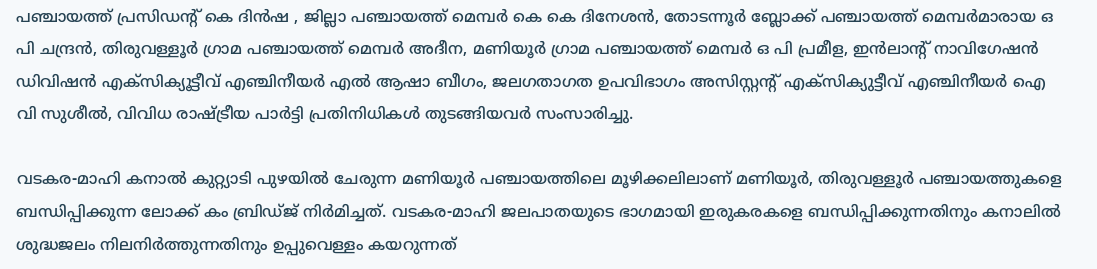പഞ്ചായത്ത് പ്രസിഡൻ്റ് കെ ദിൻഷ , ജില്ലാ പഞ്ചായത്ത് മെമ്പർ കെ കെ ദിനേശൻ, തോടന്നൂർ ബ്ലോക്ക് പഞ്ചായത്ത് മെമ്പർമാരായ ഒ പി ചന്ദ്രൻ, തിരുവള്ളൂർ ഗ്രാമ പഞ്ചായത്ത് മെമ്പർ അദീന, മണിയൂർ ഗ്രാമ പഞ്ചായത്ത് മെമ്പർ ഒ പി പ്രമീള, ഇൻലാൻ്റ് നാവിഗേഷൻ ഡിവിഷൻ എക്സിക്യൂട്ടീവ് എഞ്ചിനീയർ എൽ ആഷാ ബീഗം, ജലഗതാഗത ഉപവിഭാഗം അസിസ്റ്റൻ്റ് എക്സിക്യുട്ടീവ് എഞ്ചിനീയർ ഐ വി സുശീൽ, വിവിധ രാഷ്ട്രീയ പാർട്ടി പ്രതിനിധികൾ തുടങ്ങിയവർ സംസാരിച്ചു.

വടകര-മാഹി കനാല്‍ കുറ്റ്യാടി പുഴയില്‍ ചേരുന്ന മണിയൂര്‍ പഞ്ചായത്തിലെ മൂഴിക്കലിലാണ് മണിയൂര്‍, തിരുവള്ളൂര്‍ പഞ്ചായത്തുകളെ ബന്ധിപ്പിക്കുന്ന ലോക്ക് കം ബ്രിഡ്ജ് നിര്‍മിച്ചത്. വടകര-മാഹി ജലപാതയുടെ ഭാഗമായി ഇരുകരകളെ ബന്ധിപ്പിക്കുന്നതിനും കനാലില്‍ ശുദ്ധജലം നിലനിര്‍ത്തുന്നതിനും ഉപ്പുവെള്ളം കയറുന്നത്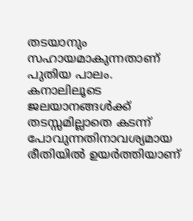തടയാനും സഹായമാകുന്നതാണ് പുതിയ പാലം. കനാലിലൂടെ ജലയാനങ്ങൾക്ക് തടസ്സമില്ലാതെ കടന്ന് പോവുന്നതിനാവശ്യമായ രീതിയിൽ ഉയർത്തിയാണ്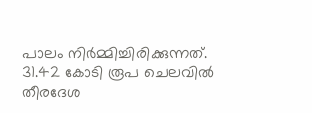പാലം നിർമ്മിച്ചിരിക്കുന്നത്. 31.42 കോടി രൂപ ചെലവില്‍ തീരദേശ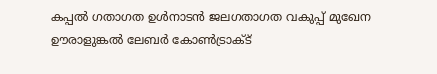കപ്പല്‍ ഗതാഗത ഉള്‍നാടന്‍ ജലഗതാഗത വകുപ്പ് മുഖേന ഊരാളുങ്കല്‍ ലേബര്‍ കോണ്‍ട്രാക്ട്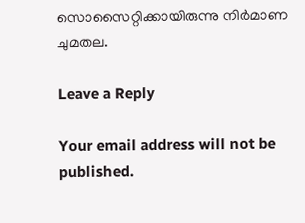സൊസൈറ്റിക്കായിരുന്നു നിര്‍മാണ ചുമതല.

Leave a Reply

Your email address will not be published.